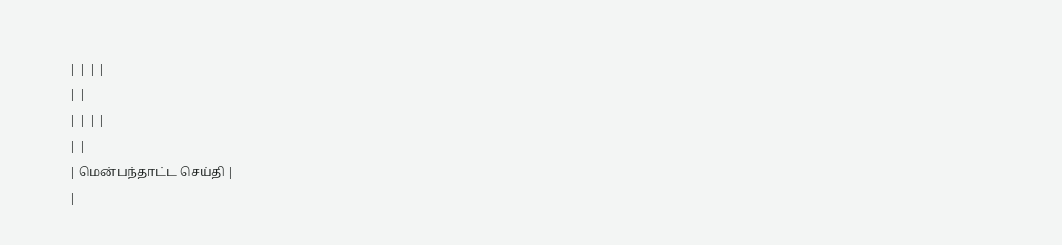| | | |
| |
| | | |
| |
| மென்பந்தாட்ட செய்தி |
|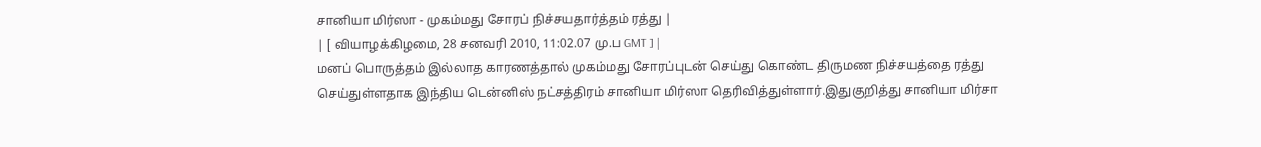சானியா மிர்ஸா - முகம்மது சோரப் நிச்சயதார்த்தம் ரத்து |
| [ வியாழக்கிழமை, 28 சனவரி 2010, 11:02.07 மு.ப GMT ] |
மனப் பொருத்தம் இல்லாத காரணத்தால் முகம்மது சோரப்புடன் செய்து கொண்ட திருமண நிச்சயத்தை ரத்து செய்துள்ளதாக இந்திய டென்னிஸ் நட்சத்திரம் சானியா மிர்ஸா தெரிவித்துள்ளார்.இதுகுறித்து சானியா மிர்சா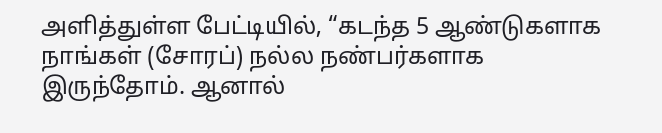அளித்துள்ள பேட்டியில், “கடந்த 5 ஆண்டுகளாக நாங்கள் (சோரப்) நல்ல நண்பர்களாக இருந்தோம். ஆனால்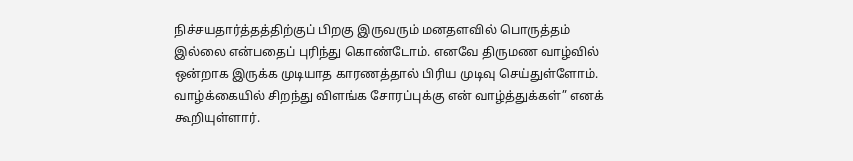நிச்சயதார்த்தத்திற்குப் பிறகு இருவரும் மனதளவில் பொருத்தம் இல்லை என்பதைப் புரிந்து கொண்டோம். எனவே திருமண வாழ்வில் ஒன்றாக இருக்க முடியாத காரணத்தால் பிரிய முடிவு செய்துள்ளோம். வாழ்க்கையில் சிறந்து விளங்க சோரப்புக்கு என் வாழ்த்துக்கள்” எனக் கூறியுள்ளார்.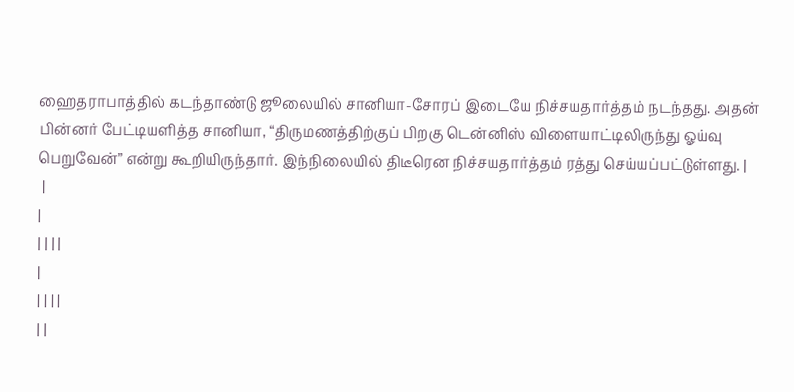ஹைதராபாத்தில் கடந்தாண்டு ஜூலையில் சானியா-சோரப் இடையே நிச்சயதார்த்தம் நடந்தது. அதன் பின்னர் பேட்டியளித்த சானியா, “திருமணத்திற்குப் பிறகு டென்னிஸ் விளையாட்டிலிருந்து ஓய்வு பெறுவேன்” என்று கூறியிருந்தார். இந்நிலையில் திடீரென நிச்சயதார்த்தம் ரத்து செய்யப்பட்டுள்ளது. |
 |
|
| | | |
|
| | | |
| |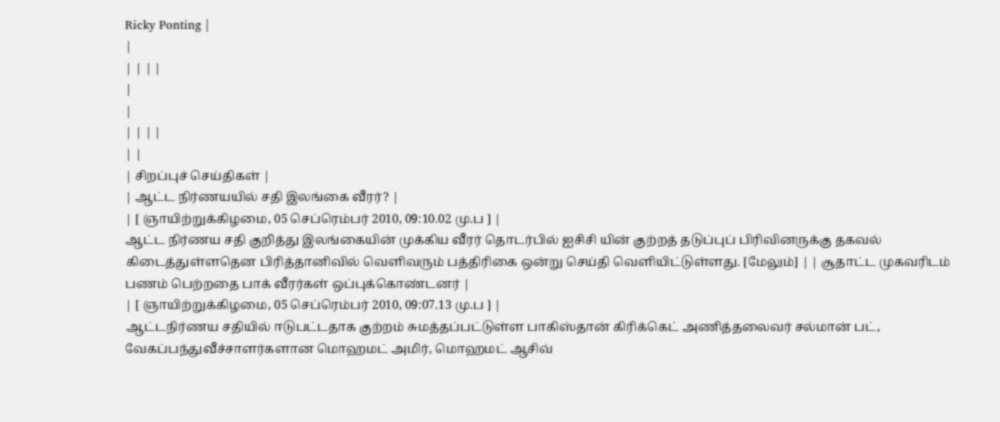Ricky Ponting |
|
| | | |
|
|
| | | |
| |
| சிறப்புச் செய்திகள் |
| ஆட்ட நிர்ணயயில் சதி இலங்கை வீரர்? |
| [ ஞாயிற்றுக்கிழமை, 05 செப்ரெம்பர் 2010, 09:10.02 மு.ப ] |
ஆட்ட நிர்ணய சதி குறித்து இலங்கையின் முக்கிய வீரர் தொடர்பில் ஐசிசி யின் குற்றத் தடுப்புப் பிரிவினருக்கு தகவல் கிடைத்துள்ளதென பிரித்தானிவில் வெளிவரும் பத்திரிகை ஒன்று செய்தி வெளியிட்டுள்ளது. [மேலும்] | | சூதாட்ட முகவரிடம் பணம் பெற்றதை பாக் வீரர்கள் ஒப்புக்கொண்டனர் |
| [ ஞாயிற்றுக்கிழமை, 05 செப்ரெம்பர் 2010, 09:07.13 மு.ப ] |
ஆட்டநிர்ணய சதியில் ஈடுபட்டதாக குற்றம் சுமத்தப்பட்டுள்ள பாகிஸ்தான் கிரிக்கெட் அணித்தலைவர் சல்மான் பட், வேகப்பந்துவீச்சாளர்களான மொஹமட் அமிர், மொஹமட் ஆசிவ்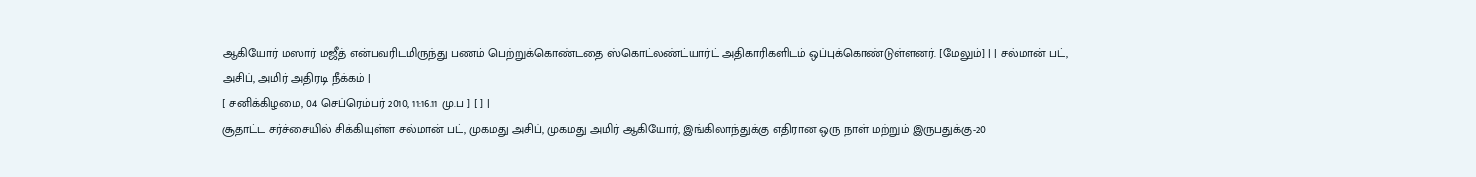ஆகியோர் மஸார் மஜீத் என்பவரிடமிருந்து பணம் பெற்றுக்கொண்டதை ஸ்கொட்லண்ட்யார்ட் அதிகாரிகளிடம் ஒப்புக்கொண்டுள்ளனர். [மேலும்] | | சல்மான் பட், அசிப், அமிர் அதிரடி நீக்கம் |
[ சனிக்கிழமை, 04 செப்ரெம்பர் 2010, 11:16.11 மு.ப ] [ ] |
சூதாட்ட சர்ச்சையில் சிக்கியுள்ள சல்மான் பட், முகமது அசிப், முகமது அமிர் ஆகியோர், இங்கிலாந்துக்கு எதிரான ஒரு நாள் மற்றும் இருபதுக்கு-20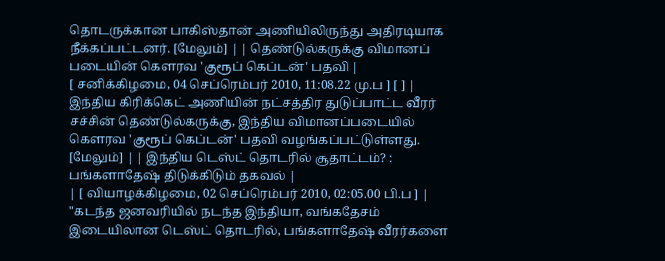தொடருக்கான பாகிஸ்தான் அணியிலிருந்து அதிரடியாக நீக்கப்பட்டனர். [மேலும்] | | தெண்டுல்கருக்கு விமானப் படையின் கௌரவ 'குரூப் கெப்டன்' பதவி |
[ சனிக்கிழமை, 04 செப்ரெம்பர் 2010, 11:08.22 மு.ப ] [ ] |
இந்திய கிரிக்கெட் அணியின் நட்சத்திர துடுப்பாட்ட வீரர் சச்சின் தெண்டுல்கருக்கு, இந்திய விமானப்படையில் கௌரவ 'குரூப் கெப்டன்' பதவி வழங்கப்பட்டுள்ளது. [மேலும்] | | இந்திய டெஸ்ட் தொடரில் சூதாட்டம்? : பங்களாதேஷ் திடுக்கிடும் தகவல் |
| [ வியாழக்கிழமை, 02 செப்ரெம்பர் 2010, 02:05.00 பி.ப ] |
"கடந்த ஜனவரியில் நடந்த இந்தியா, வங்கதேசம் இடையிலான டெஸ்ட் தொடரில், பங்களாதேஷ் வீரர்களை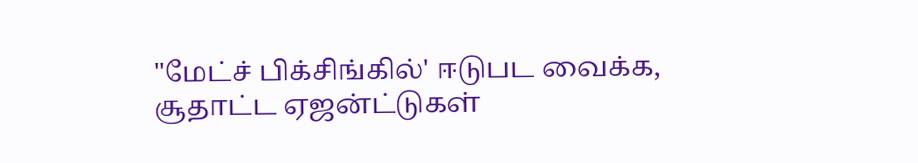"மேட்ச் பிக்சிங்கில்' ஈடுபட வைக்க, சூதாட்ட ஏஜன்ட்டுகள்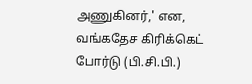அணுகினர்,' என, வங்கதேச கிரிக்கெட் போர்டு (பி.சி.பி.)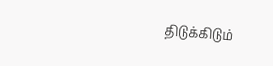திடுக்கிடும்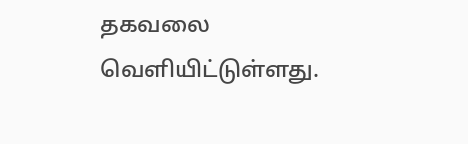தகவலை வெளியிட்டுள்ளது.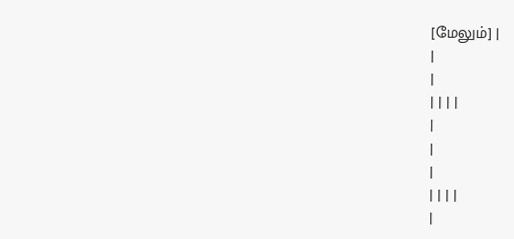[மேலும்] |
|
|
| | | |
|
|
|
| | | |
|